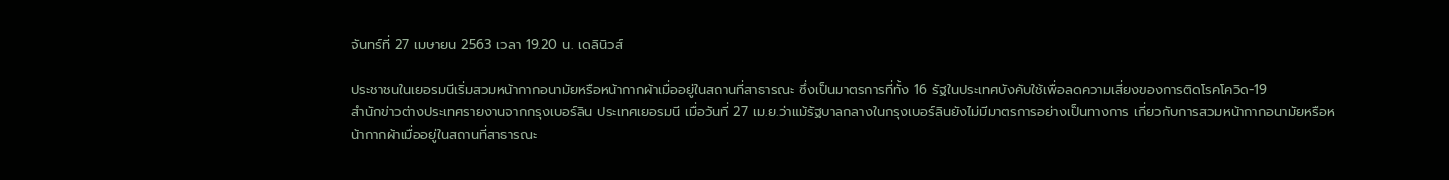จันทร์ที่ 27 เมษายน 2563 เวลา 19.20 น. เดลินิวส์

ประชาชนในเยอรมนีเริ่มสวมหน้ากากอนามัยหรือหน้ากากผ้าเมื่ออยู่ในสถานที่สาธารณะ ซึ่งเป็นมาตรการที่ทั้ง 16 รัฐในประเทศบังคับใช้เพื่อลดความเสี่ยงของการติดโรคโควิด-19
สำนักข่าวต่างประเทศรายงานจากกรุงเบอร์ลิน ประเทศเยอรมนี เมื่อวันที่ 27 เม.ย.ว่าแม้รัฐบาลกลางในกรุงเบอร์ลินยังไม่มีมาตรการอย่างเป็นทางการ เกี่ยวกับการสวมหน้ากากอนามัยหรือหน้ากากผ้าเมื่ออยู่ในสถานที่สาธารณะ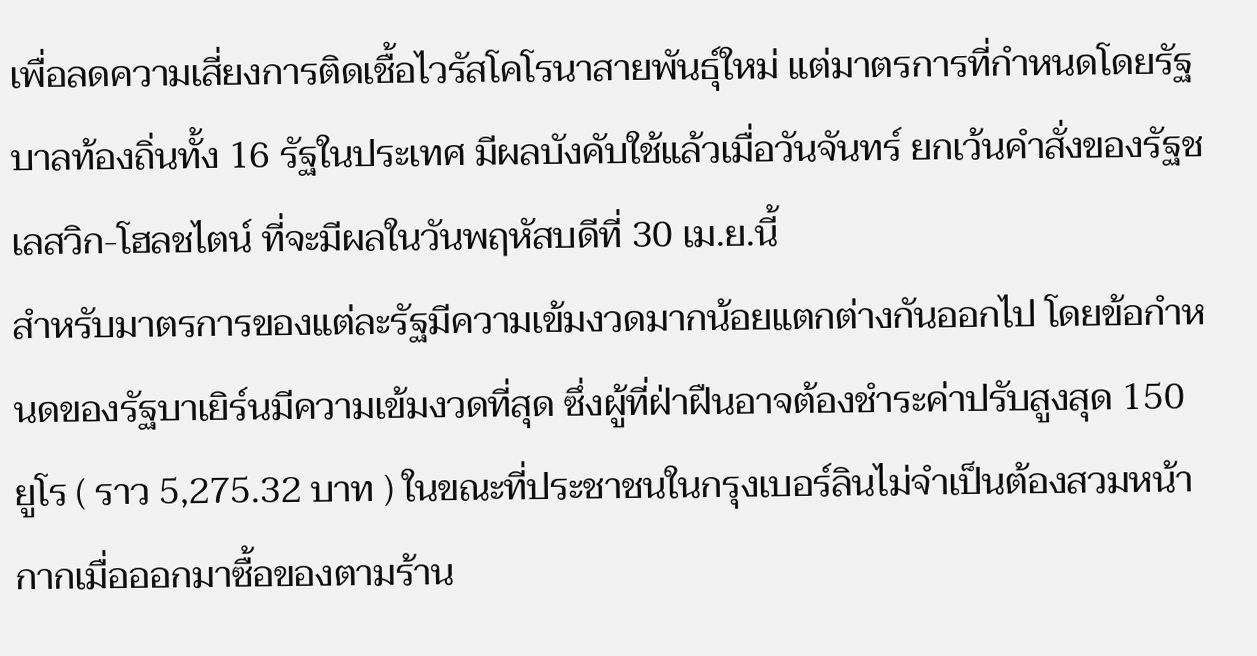เพื่อลดความเสี่ยงการติดเชื้อไวรัสโคโรนาสายพันธุ์ใหม่ แต่มาตรการที่กำหนดโดยรัฐบาลท้องถิ่นทั้ง 16 รัฐในประเทศ มีผลบังคับใช้แล้วเมื่อวันจันทร์ ยกเว้นคำสั่งของรัฐชเลสวิก-โฮลชไตน์ ที่จะมีผลในวันพฤหัสบดีที่ 30 เม.ย.นี้
สำหรับมาตรการของแต่ละรัฐมีความเข้มงวดมากน้อยแตกต่างกันออกไป โดยข้อกำหนดของรัฐบาเยิร์นมีความเข้มงวดที่สุด ซึ่งผู้ที่ฝ่าฝืนอาจต้องชำระค่าปรับสูงสุด 150 ยูโร ( ราว 5,275.32 บาท ) ในขณะที่ประชาชนในกรุงเบอร์ลินไม่จำเป็นต้องสวมหน้ากากเมื่อออกมาซื้อของตามร้าน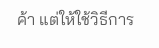ค้า แต่ให้ใช้วิธีการ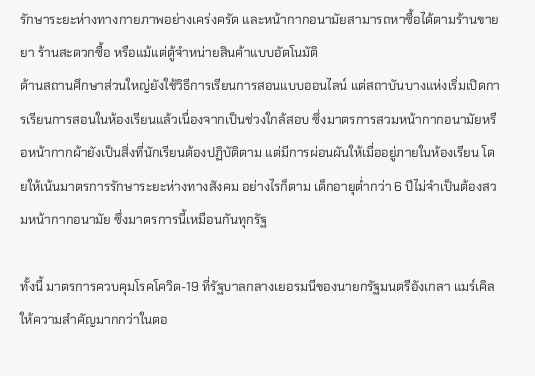รักษาระยะห่างทางกายภาพอย่างเคร่งครัด และหน้ากากอนามัยสามารถหาซื้อได้ตามร้านขายยา ร้านสะดวกซื้อ หรือแม้แต่ตู้จำหน่ายสินค้าแบบอัตโนมัติ
ด้านสถานศึกษาส่วนใหญ่ยังใช้วิธีการเรียนการสอนแบบออนไลน์ แต่สถาบันบางแห่งเริ่มเปิดการเรียนการสอนในห้องเรียนแล้วเนื่องจากเป็นช่วงใกล้สอบ ซึ่งมาตรการสวมหน้ากากอนามัยหรือหน้ากากผ้ายังเป็นสิ่งที่นักเรียนต้องปฏิบัติตาม แต่มีการผ่อนผันให้เมื่ออยู่ภายในห้องเรียน โดยให้เน้นมาตรการรักษาระยะห่างทางสังคม อย่างไรก็ตาม เด็กอายุต่ำกว่า 6 ปีไม่จำเป็นต้องสวมหน้ากากอนามัย ซึ่งมาตรการนี้เหมือนกันทุกรัฐ

ทั้งนี้ มาตรการควบคุมโรคโควิด-19 ที่รัฐบาลกลางเยอรมนีของนายกรัฐมนตรีอังเกลา แมร์เคิล ให้ความสำคัญมากกว่าในตอ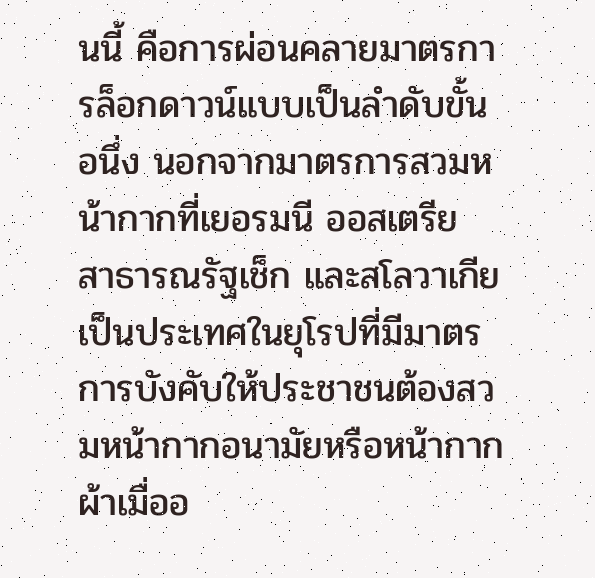นนี้ คือการผ่อนคลายมาตรการล็อกดาวน์แบบเป็นลำดับขั้น อนึ่ง นอกจากมาตรการสวมหน้ากากที่เยอรมนี ออสเตรีย สาธารณรัฐเช็ก และสโลวาเกีย เป็นประเทศในยุโรปที่มีมาตรการบังคับให้ประชาชนต้องสวมหน้ากากอนามัยหรือหน้ากากผ้าเมื่ออ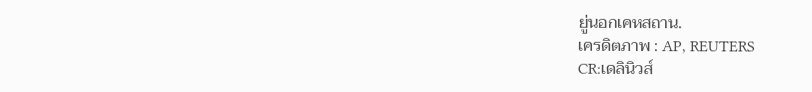ยู่นอกเคหสถาน.
เครดิตภาพ : AP, REUTERS
CR:เดลินิวส์